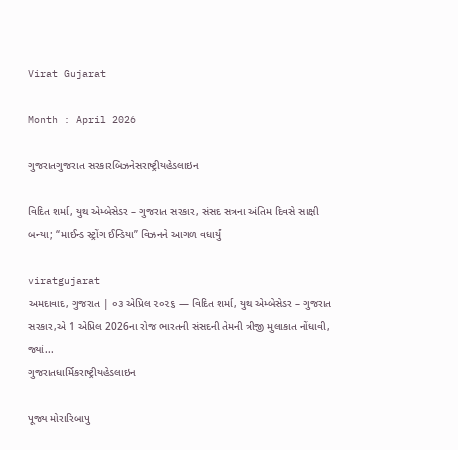Virat Gujarat

Month : April 2026

ગુજરાતગુજરાત સરકારબિઝનેસરાષ્ટ્રીયહેડલાઇન

વિદિત શર્મા, યુથ એમ્બેસેડર – ગુજરાત સરકાર, સંસદ સત્રના અંતિમ દિવસે સાક્ષી બન્યા; “માઈન્ડ સ્ટ્રોંગ ઈન્ડિયા” વિઝનને આગળ વધાર્યું

viratgujarat
અમદાવાદ, ગુજરાત | ૦૩ એપ્રિલ ૨૦૨૬ — વિદિત શર્મા, યુથ એમ્બેસેડર – ગુજરાત સરકાર,એ 1 એપ્રિલ 2026ના રોજ ભારતની સંસદની તેમની ત્રીજી મુલાકાત નોંધાવી, જ્યાં...
ગુજરાતધાર્મિકરાષ્ટ્રીયહેડલાઇન

પૂજ્ય મોરારિબાપુ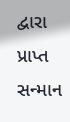દ્વારા પ્રાપ્ત સન્માન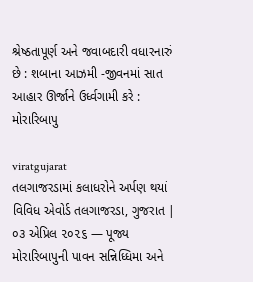શ્રેષ્ઠતાપૂર્ણ અને જવાબદારી વધારનારું છે : શબાના આઝમી -જીવનમાં સાત આહાર ઊર્જાને ઉર્ધ્વગામી કરે : મોરારિબાપુ

viratgujarat
તલગાજરડામાં કલાધરોને અર્પણ થયાં વિવિધ એવોર્ડ તલગાજરડા, ગુજરાત | ૦૩ એપ્રિલ ૨૦૨૬ — પૂજ્ય મોરારિબાપુની પાવન સન્નિધ્ધિમા અને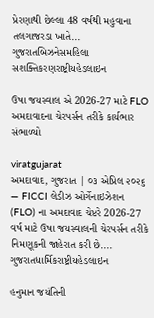પ્રેરણાથી છેલ્લા 48 વર્ષથી મહુવાના તલગાજરડા ખાતે...
ગુજરાતબિઝનેસમહિલા સશક્તિકરણરાષ્ટ્રીયહેડલાઇન

ઉષા જયસ્વાલ એ 2026-27 માટે FLO અમદાવાદના ચેરપર્સન તરીકે કાર્યભાર સંભાળ્યો

viratgujarat
અમદાવાદ, ગુજરાત | ૦૩ એપ્રિલ ૨૦૨૬ — FICCI લેડીઝ ઓર્ગેનાઇઝેશન (FLO) ના અમદાવાદ ચેપ્ટરે 2026-27 વર્ષ માટે ઉષા જયસ્વાલની ચેરપર્સન તરીકે નિમણૂકની જાહેરાત કરી છે....
ગુજરાતધાર્મિકરાષ્ટ્રીયહેડલાઇન

હનુમાન જયંતિની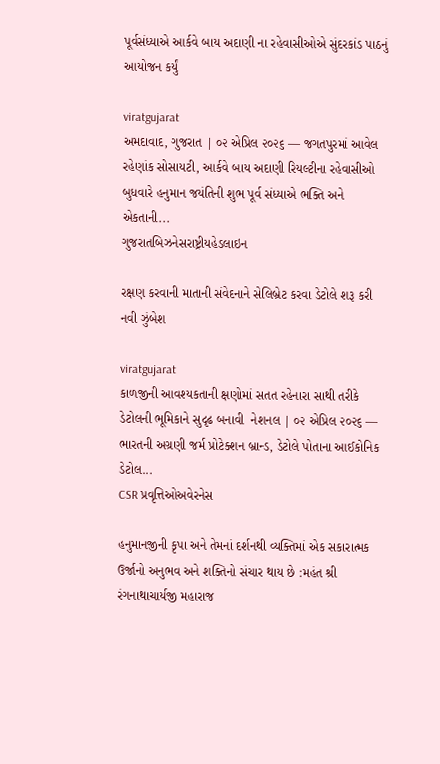પૂર્વસંધ્યાએ આર્કવે બાય અદાણી ના રહેવાસીઓએ સુંદરકાંડ પાઠનું આયોજન કર્યું

viratgujarat
અમદાવાદ, ગુજરાત | ૦૨ એપ્રિલ ૨૦૨૬ — જગતપુરમાં આવેલ રહેણાંક સોસાયટી, આર્કવે બાય અદાણી રિયલ્ટીના રહેવાસીઓ બુધવારે હનુમાન જયંતિની શુભ પૂર્વ સંધ્યાએ ભક્તિ અને એકતાની...
ગુજરાતબિઝનેસરાષ્ટ્રીયહેડલાઇન

રક્ષણ કરવાની માતાની સંવેદનાને સેલિબ્રેટ કરવા ડેટોલે શરૂ કરી નવી ઝુંબેશ

viratgujarat
કાળજીની આવશ્યકતાની ક્ષણોમાં સતત રહેનારા સાથી તરીકે ડેટોલની ભૂમિકાને સુદૃઢ બનાવી  નેશનલ | ૦૨ એપ્રિલ ૨૦૨૬ — ભારતની અગ્રણી જર્મ પ્રોટેક્શન બ્રાન્ડ, ડેટોલે પોતાના આઈકોનિક ડેટોલ...
CSR પ્રવૃત્તિઓઅવેરનેસ

હનુમાનજીની કૃપા અને તેમનાં દર્શનથી વ્યક્તિમાં એક સકારાત્મક ઉર્જાનો અનુભવ અને શક્તિનો સંચાર થાય છે :મહંત શ્રી રંગનાથાચાર્યજી મહારાજ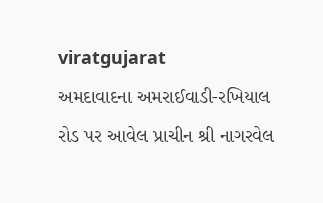viratgujarat
અમદાવાદના અમરાઈવાડી-રખિયાલ રોડ પર આવેલ પ્રાચીન શ્રી નાગરવેલ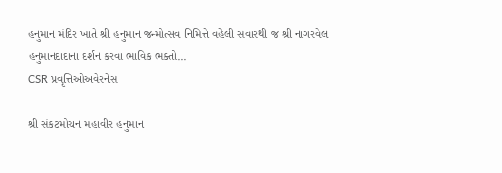હનુમાન મંદિર ખાતે શ્રી હનુમાન જન્મોત્સવ નિમિત્તે વહેલી સવારથી જ શ્રી નાગરવેલ હનુમાનદાદાના દર્શન કરવા ભાવિક ભક્તો...
CSR પ્રવૃત્તિઓઅવેરનેસ

શ્રી સંકટમોચન મહાવીર હનુમાન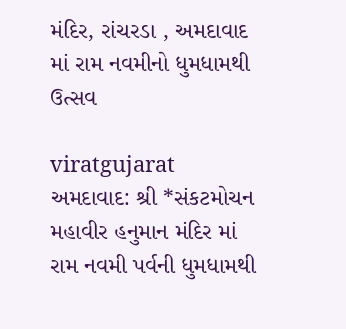મંદિર, રાંચરડા , અમદાવાદ માં રામ નવમીનો ધુમધામથી ઉત્સવ

viratgujarat
અમદાવાદ: શ્રી *સંકટમોચન મહાવીર હનુમાન મંદિર માં રામ નવમી પર્વની ધુમધામથી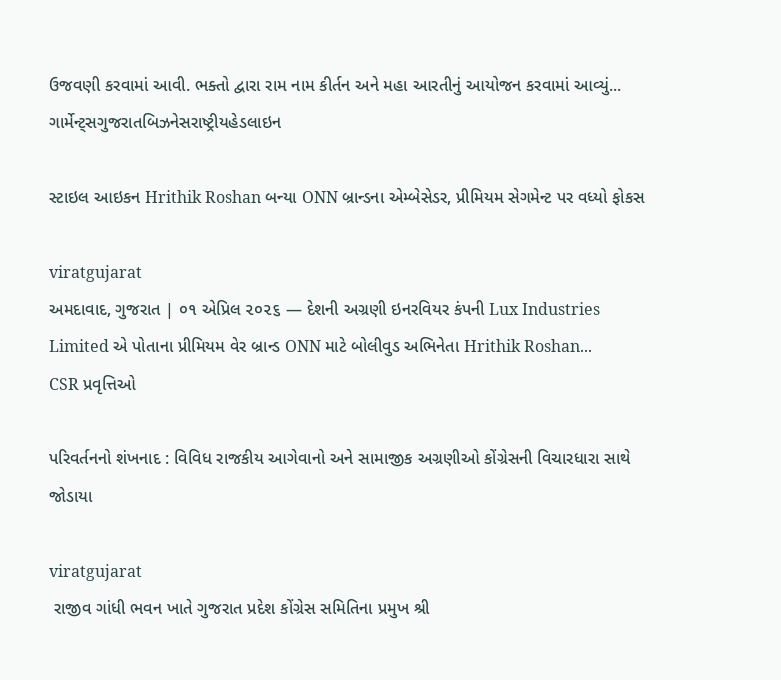ઉજવણી કરવામાં આવી. ભક્તો દ્વારા રામ નામ કીર્તન અને મહા આરતીનું આયોજન કરવામાં આવ્યું...
ગાર્મેન્ટ્સગુજરાતબિઝનેસરાષ્ટ્રીયહેડલાઇન

સ્ટાઇલ આઇકન Hrithik Roshan બન્યા ONN બ્રાન્ડના એમ્બેસેડર, પ્રીમિયમ સેગમેન્ટ પર વધ્યો ફોકસ

viratgujarat
અમદાવાદ, ગુજરાત | ૦૧ એપ્રિલ ૨૦૨૬ — દેશની અગ્રણી ઇનરવિયર કંપની Lux Industries Limited એ પોતાના પ્રીમિયમ વેર બ્રાન્ડ ONN માટે બોલીવુડ અભિનેતા Hrithik Roshan...
CSR પ્રવૃત્તિઓ

પરિવર્તનનો શંખનાદ : વિવિધ રાજકીય આગેવાનો અને સામાજીક અગ્રણીઓ કોંગ્રેસની વિચારધારા સાથે જોડાયા

viratgujarat
 રાજીવ ગાંધી ભવન ખાતે ગુજરાત પ્રદેશ કોંગ્રેસ સમિતિના પ્રમુખ શ્રી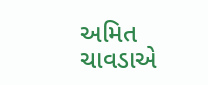અમિત ચાવડાએ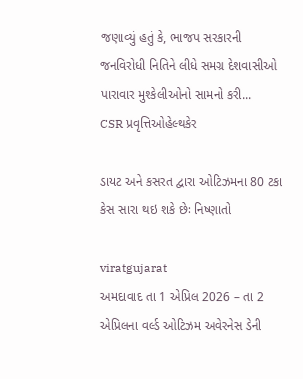જણાવ્યું હતું કે, ભાજપ સરકારની જનવિરોધી નિતિને લીધે સમગ્ર દેશવાસીઓ પારાવાર મુશ્કેલીઓનો સામનો કરી...
CSR પ્રવૃત્તિઓહેલ્થકેર

ડાયટ અને કસરત દ્વારા ઓટિઝમના 80 ટકા કેસ સારા થઇ શકે છેઃ નિષ્ણાતો

viratgujarat
અમદાવાદ તા 1 એપ્રિલ 2026 – તા 2 એપ્રિલના વર્લ્ડ ઓટિઝમ અવેરનેસ ડેની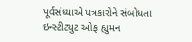પૂર્વસંધ્યાએ પત્રકારોને સંબોધતા ઇન્સ્ટીટ્યુટ ઓફ હ્યુમન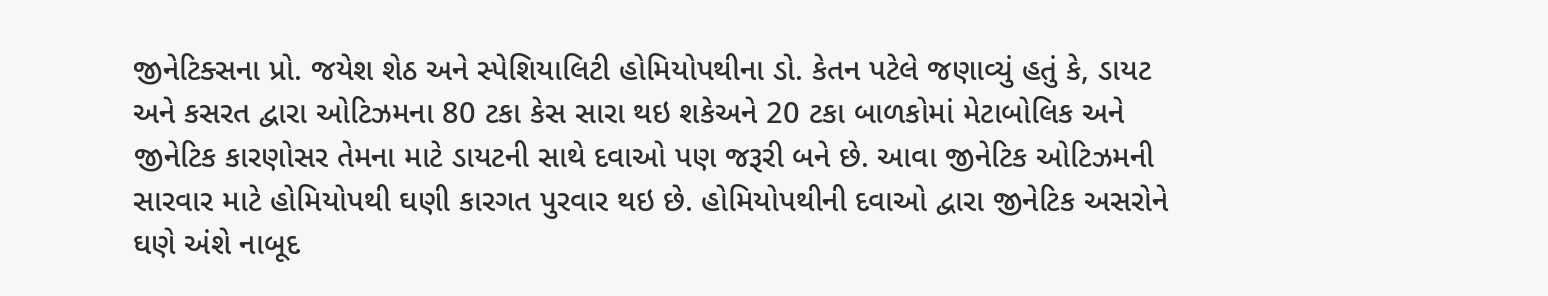જીનેટિક્સના પ્રો. જયેશ શેઠ અને સ્પેશિયાલિટી હોમિયોપથીના ડો. કેતન પટેલે જણાવ્યું હતું કે, ડાયટ અને કસરત દ્વારા ઓટિઝમના 80 ટકા કેસ સારા થઇ શકેઅને 20 ટકા બાળકોમાં મેટાબોલિક અને જીનેટિક કારણોસર તેમના માટે ડાયટની સાથે દવાઓ પણ જરૂરી બને છે. આવા જીનેટિક ઓટિઝમની સારવાર માટે હોમિયોપથી ઘણી કારગત પુરવાર થઇ છે. હોમિયોપથીની દવાઓ દ્વારા જીનેટિક અસરોને ઘણે અંશે નાબૂદ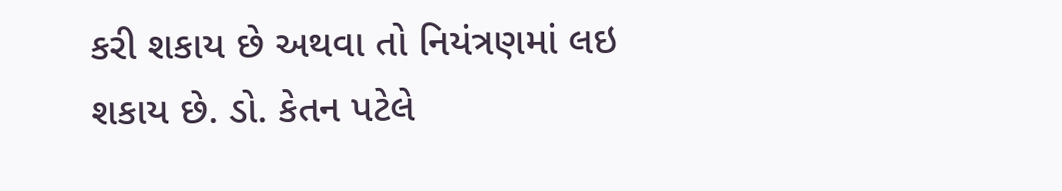કરી શકાય છે અથવા તો નિયંત્રણમાં લઇ શકાય છે. ડો. કેતન પટેલે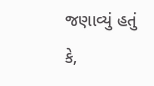જણાવ્યું હતું કે,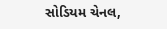સોડિયમ ચેનલ,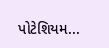પોટેશિયમ...